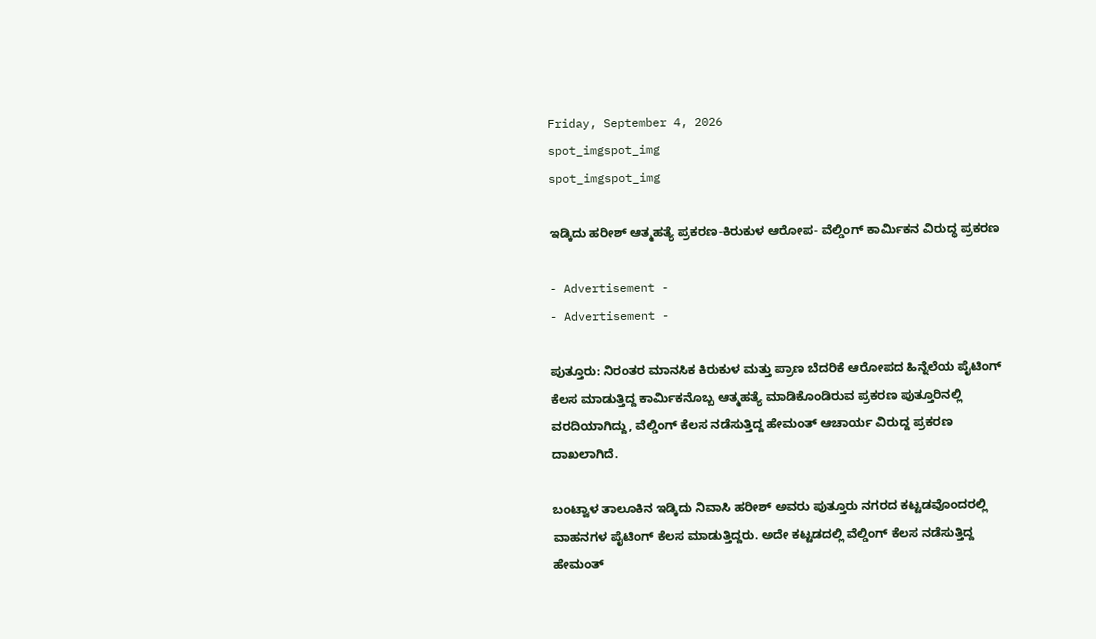Friday, September 4, 2026
spot_imgspot_img
spot_imgspot_img

ಇಡ್ಕಿದು ಹರೀಶ್‌ ಆತ್ಮಹತ್ಯೆ ಪ್ರಕರಣ-ಕಿರುಕುಳ ಆರೋಪ- ವೆಲ್ಡಿಂಗ್ ಕಾರ್ಮಿಕನ ವಿರುದ್ಧ ಪ್ರಕರಣ

- Advertisement -
- Advertisement -

ಪುತ್ತೂರು: ನಿರಂತರ ಮಾನಸಿಕ ಕಿರುಕುಳ ಮತ್ತು ಪ್ರಾಣ ಬೆದರಿಕೆ ಆರೋಪದ ಹಿನ್ನೆಲೆಯ ಪೈಟಿಂಗ್ ಕೆಲಸ ಮಾಡುತ್ತಿದ್ದ ಕಾರ್ಮಿಕನೊಬ್ಬ ಆತ್ಮಹತ್ಯೆ ಮಾಡಿಕೊಂಡಿರುವ ಪ್ರಕರಣ ಪುತ್ತೂರಿನಲ್ಲಿ ವರದಿಯಾಗಿದ್ದು, ವೆಲ್ಡಿಂಗ್ ಕೆಲಸ ನಡೆಸುತ್ತಿದ್ದ ಹೇಮಂತ್ ಆಚಾರ್ಯ ವಿರುದ್ದ ಪ್ರಕರಣ ದಾಖಲಾಗಿದೆ.

ಬಂಟ್ವಾಳ ತಾಲೂಕಿನ ಇಡ್ಕಿದು ನಿವಾಸಿ ಹರೀಶ್‌ ಅವರು ಪುತ್ತೂರು ನಗರದ ಕಟ್ಟಡವೊಂದರಲ್ಲಿ ವಾಹನಗಳ ಪೈಟಿಂಗ್ ಕೆಲಸ ಮಾಡುತ್ತಿದ್ದರು. ಅದೇ ಕಟ್ಟಡದಲ್ಲಿ ವೆಲ್ಡಿಂಗ್ ಕೆಲಸ ನಡೆಸುತ್ತಿದ್ದ ಹೇಮಂತ್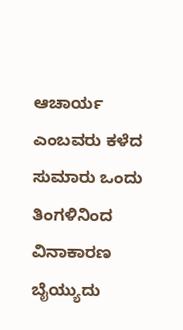ಆಚಾರ್ಯ ಎಂಬವರು ಕಳೆದ ಸುಮಾರು ಒಂದು ತಿಂಗಳಿನಿಂದ ವಿನಾಕಾರಣ ಬೈಯ್ಯುದು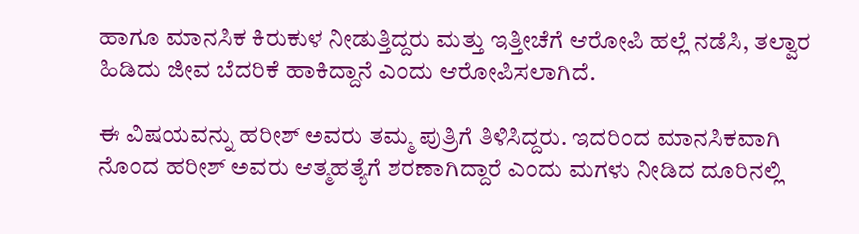ಹಾಗೂ ಮಾನಸಿಕ ಕಿರುಕುಳ ನೀಡುತ್ತಿದ್ದರು ಮತ್ತು ಇತ್ತೀಚೆಗೆ ಆರೋಪಿ ಹಲ್ಲೆ ನಡೆಸಿ, ತಲ್ವಾರ ಹಿಡಿದು ಜೀವ ಬೆದರಿಕೆ ಹಾಕಿದ್ದಾನೆ ಎಂದು ಆರೋಪಿಸಲಾಗಿದೆ.

ಈ ವಿಷಯವನ್ನು ಹರೀಶ್ ಅವರು ತಮ್ಮ ಪುತ್ರಿಗೆ ತಿಳಿಸಿದ್ದರು. ಇದರಿಂದ ಮಾನಸಿಕವಾಗಿ ನೊಂದ ಹರೀಶ್ ಅವರು ಆತ್ಮಹತ್ಯೆಗೆ ಶರಣಾಗಿದ್ದಾರೆ ಎಂದು ಮಗಳು ನೀಡಿದ ದೂರಿನಲ್ಲಿ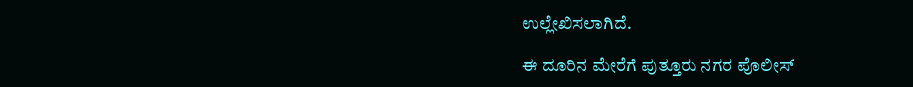ಉಲ್ಲೇಖಿಸಲಾಗಿದೆ.

ಈ ದೂರಿನ ಮೇರೆಗೆ ಪುತ್ತೂರು ನಗರ ಪೊಲೀಸ್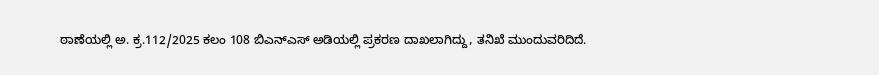ಠಾಣೆಯಲ್ಲಿ ಅ. ಕ್ರ.112/2025 ಕಲಂ 108 ಬಿಎನ್ಎಸ್ ಅಡಿಯಲ್ಲಿ ಪ್ರಕರಣ ದಾಖಲಾಗಿದ್ದು, ತನಿಖೆ ಮುಂದುವರಿದಿದೆ.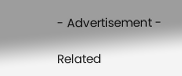- Advertisement -

Related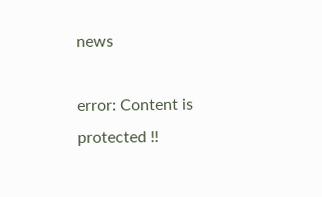news

error: Content is protected !!